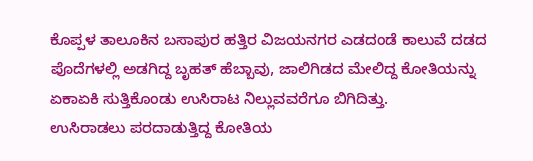ಕೊಪ್ಪಳ ತಾಲೂಕಿನ ಬಸಾಪುರ ಹತ್ತಿರ ವಿಜಯನಗರ ಎಡದಂಡೆ ಕಾಲುವೆ ದಡದ ಪೊದೆಗಳಲ್ಲಿ ಅಡಗಿದ್ದ ಬೃಹತ್ ಹೆಬ್ಬಾವು, ಜಾಲಿಗಿಡದ ಮೇಲಿದ್ದ ಕೋತಿಯನ್ನು ಏಕಾಏಕಿ ಸುತ್ತಿಕೊಂಡು ಉಸಿರಾಟ ನಿಲ್ಲುವವರೆಗೂ ಬಿಗಿದಿತ್ತು.
ಉಸಿರಾಡಲು ಪರದಾಡುತ್ತಿದ್ದ ಕೋತಿಯ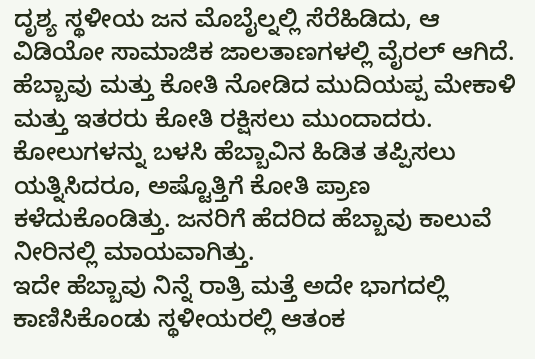ದೃಶ್ಯ ಸ್ಥಳೀಯ ಜನ ಮೊಬೈಲ್ನಲ್ಲಿ ಸೆರೆಹಿಡಿದು, ಆ ವಿಡಿಯೋ ಸಾಮಾಜಿಕ ಜಾಲತಾಣಗಳಲ್ಲಿ ವೈರಲ್ ಆಗಿದೆ.
ಹೆಬ್ಬಾವು ಮತ್ತು ಕೋತಿ ನೋಡಿದ ಮುದಿಯಪ್ಪ ಮೇಕಾಳಿ ಮತ್ತು ಇತರರು ಕೋತಿ ರಕ್ಷಿಸಲು ಮುಂದಾದರು. ಕೋಲುಗಳನ್ನು ಬಳಸಿ ಹೆಬ್ಬಾವಿನ ಹಿಡಿತ ತಪ್ಪಿಸಲು ಯತ್ನಿಸಿದರೂ, ಅಷ್ಟೊತ್ತಿಗೆ ಕೋತಿ ಪ್ರಾಣ ಕಳೆದುಕೊಂಡಿತ್ತು. ಜನರಿಗೆ ಹೆದರಿದ ಹೆಬ್ಬಾವು ಕಾಲುವೆ ನೀರಿನಲ್ಲಿ ಮಾಯವಾಗಿತ್ತು.
ಇದೇ ಹೆಬ್ಬಾವು ನಿನ್ನೆ ರಾತ್ರಿ ಮತ್ತೆ ಅದೇ ಭಾಗದಲ್ಲಿ ಕಾಣಿಸಿಕೊಂಡು ಸ್ಥಳೀಯರಲ್ಲಿ ಆತಂಕ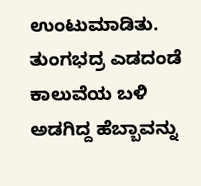ಉಂಟುಮಾಡಿತು. ತುಂಗಭದ್ರ ಎಡದಂಡೆ ಕಾಲುವೆಯ ಬಳಿ ಅಡಗಿದ್ದ ಹೆಬ್ಬಾವನ್ನು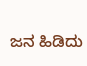ಜನ ಹಿಡಿದು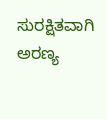ಸುರಕ್ಷಿತವಾಗಿ ಅರಣ್ಯ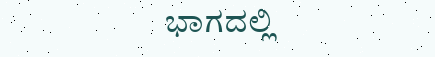ಭಾಗದಲ್ಲಿ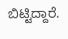ಬಿಟ್ಟಿದ್ದಾರೆ.